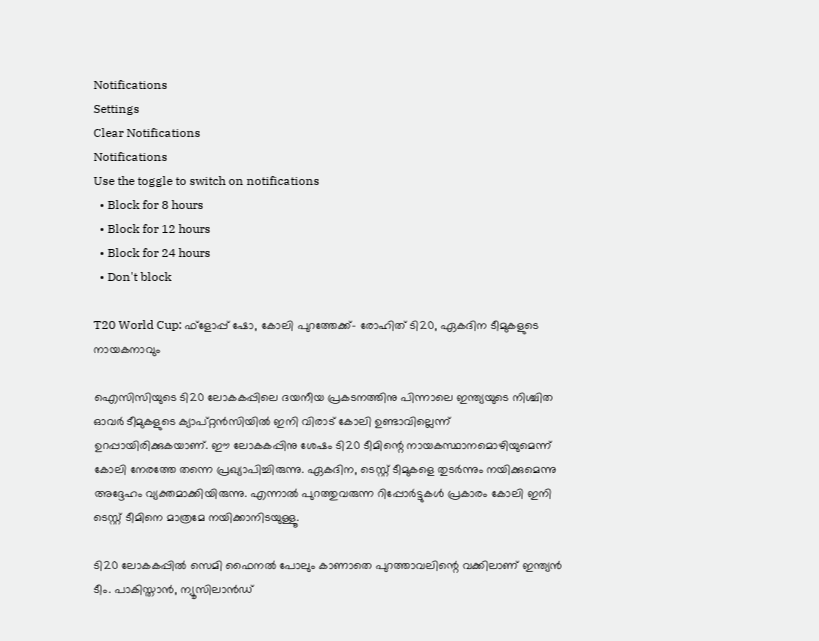Notifications
Settings
Clear Notifications
Notifications
Use the toggle to switch on notifications
  • Block for 8 hours
  • Block for 12 hours
  • Block for 24 hours
  • Don't block

T20 World Cup: ഫ്‌ളോപ്പ് ഷോ, കോലി പുറത്തേക്ക്- രോഹിത് ടി20, ഏകദിന ടീമുകളുടെ നായകനാവും

ഐസിസിയുടെ ടി20 ലോകകപ്പിലെ ദയനീയ പ്രകടനത്തിനു പിന്നാലെ ഇന്ത്യയുടെ നിശ്ചിത ഓവര്‍ ടീമുകളുടെ ക്യാപ്റ്റന്‍സിയില്‍ ഇനി വിരാട് കോലി ഉണ്ടാവില്ലെന്ന് ഉറപ്പായിരിക്കുകയാണ്. ഈ ലോകകപ്പിനു ശേഷം ടി20 ടീമിന്റെ നായകസ്ഥാനമൊഴിയുമെന്ന് കോലി നേരത്തേ തന്നെ പ്രഖ്യാപിച്ചിരുന്നു. ഏകദിന, ടെസ്റ്റ് ടീമുകളെ തുടര്‍ന്നും നയിക്കുമെന്നു അദ്ദേഹം വ്യക്തമാക്കിയിരുന്നു. എന്നാല്‍ പുറത്തുവരുന്ന റിപ്പോര്‍ട്ടുകള്‍ പ്രകാരം കോലി ഇനി ടെസ്റ്റ് ടീമിനെ മാത്രമേ നയിക്കാനിടയുള്ളൂ.

ടി20 ലോകകപ്പില്‍ സെമി ഫൈനല്‍ പോലും കാണാതെ പുറത്താവലിന്റെ വക്കിലാണ് ഇന്ത്യന്‍ ടീം. പാകിസ്താന്‍, ന്യൂസിലാന്‍ഡ്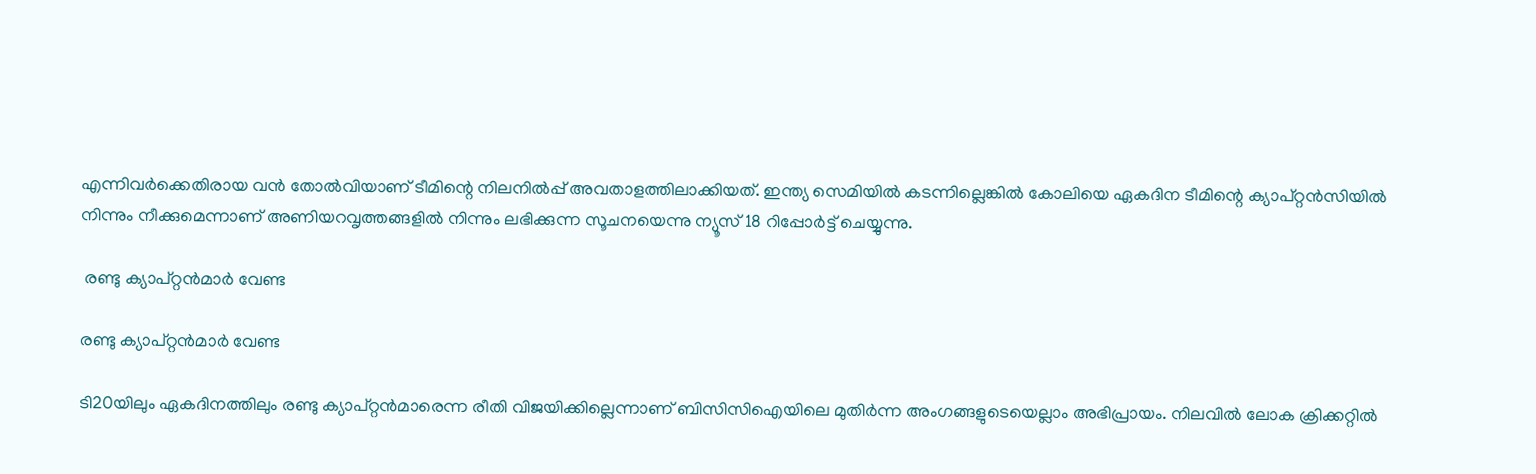എന്നിവര്‍ക്കെതിരായ വന്‍ തോല്‍വിയാണ് ടീമിന്റെ നിലനില്‍പ്പ് അവതാളത്തിലാക്കിയത്. ഇന്ത്യ സെമിയില്‍ കടന്നില്ലെങ്കില്‍ കോലിയെ ഏകദിന ടീമിന്റെ ക്യാപ്റ്റന്‍സിയില്‍ നിന്നും നീക്കുമെന്നാണ് അണിയറവൃത്തങ്ങളില്‍ നിന്നും ലഭിക്കുന്ന സൂചനയെന്നു ന്യൂസ് 18 റിപ്പോര്‍ട്ട് ചെയ്യുന്നു.

 രണ്ടു ക്യാപ്റ്റന്‍മാര്‍ വേണ്ട

രണ്ടു ക്യാപ്റ്റന്‍മാര്‍ വേണ്ട

ടി20യിലും ഏകദിനത്തിലും രണ്ടു ക്യാപ്റ്റന്‍മാരെന്ന രീതി വിജയിക്കില്ലെന്നാണ് ബിസിസിഐയിലെ മുതിര്‍ന്ന അംഗങ്ങളുടെയെല്ലാം അഭിപ്രായം. നിലവില്‍ ലോക ക്രിക്കറ്റില്‍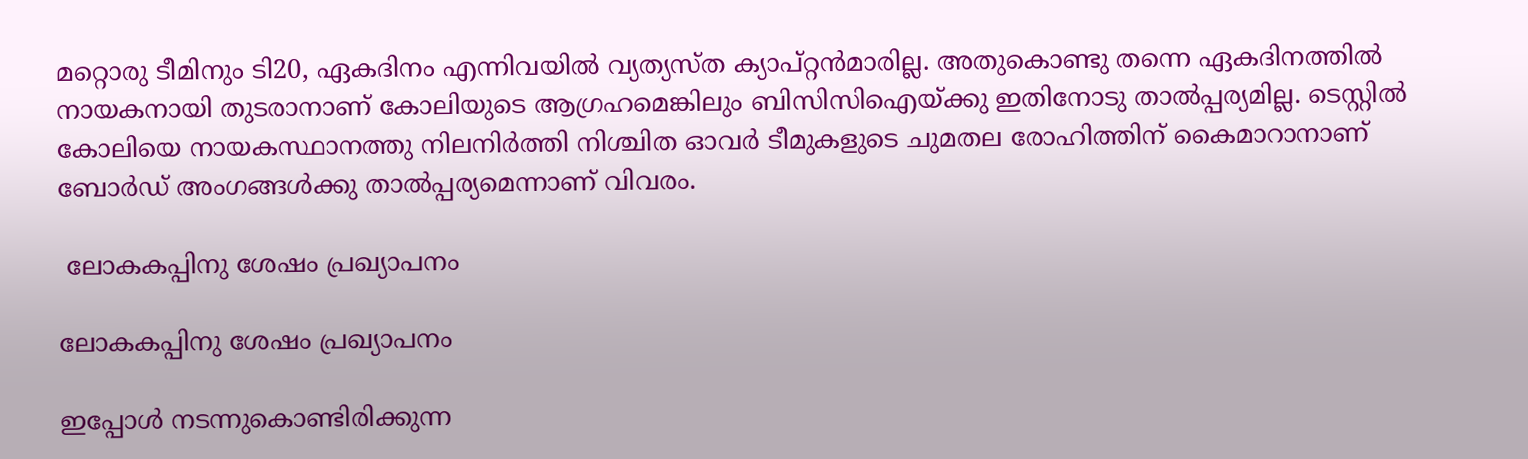മറ്റൊരു ടീമിനും ടി20, ഏകദിനം എന്നിവയില്‍ വ്യത്യസ്ത ക്യാപ്റ്റന്‍മാരില്ല. അതുകൊണ്ടു തന്നെ ഏകദിനത്തില്‍ നായകനായി തുടരാനാണ് കോലിയുടെ ആഗ്രഹമെങ്കിലും ബിസിസിഐയ്ക്കു ഇതിനോടു താല്‍പ്പര്യമില്ല. ടെസ്റ്റില്‍ കോലിയെ നായകസ്ഥാനത്തു നിലനിര്‍ത്തി നിശ്ചിത ഓവര്‍ ടീമുകളുടെ ചുമതല രോഹിത്തിന് കൈമാറാനാണ് ബോര്‍ഡ് അംഗങ്ങള്‍ക്കു താല്‍പ്പര്യമെന്നാണ് വിവരം.

 ലോകകപ്പിനു ശേഷം പ്രഖ്യാപനം

ലോകകപ്പിനു ശേഷം പ്രഖ്യാപനം

ഇപ്പോള്‍ നടന്നുകൊണ്ടിരിക്കുന്ന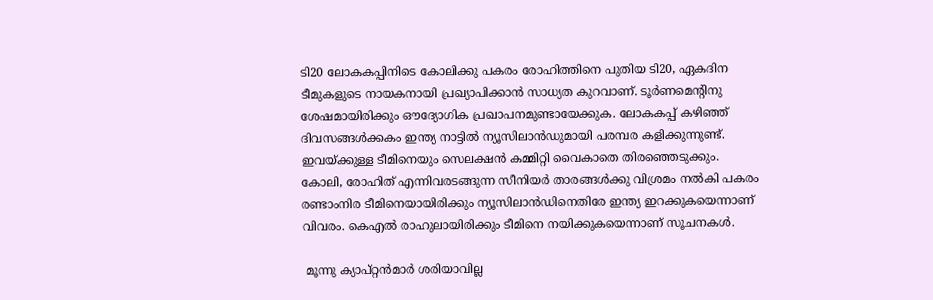ടി20 ലോകകപ്പിനിടെ കോലിക്കു പകരം രോഹിത്തിനെ പുതിയ ടി20, ഏകദിന ടീമുകളുടെ നായകനായി പ്രഖ്യാപിക്കാന്‍ സാധ്യത കുറവാണ്. ടൂര്‍ണമെന്റിനു ശേഷമായിരിക്കും ഔദ്യോഗിക പ്രഖാപനമുണ്ടായേക്കുക. ലോകകപ്പ് കഴിഞ്ഞ് ദിവസങ്ങള്‍ക്കകം ഇന്ത്യ നാട്ടില്‍ ന്യൂസിലാന്‍ഡുമായി പരമ്പര കളിക്കുന്നുണ്ട്. ഇവയ്ക്കുള്ള ടീമിനെയും സെലക്ഷന്‍ കമ്മിറ്റി വൈകാതെ തിരഞ്ഞെടുക്കും.
കോലി, രോഹിത് എന്നിവരടങ്ങുന്ന സീനിയര്‍ താരങ്ങള്‍ക്കു വിശ്രമം നല്‍കി പകരം രണ്ടാംനിര ടീമിനെയായിരിക്കും ന്യൂസിലാന്‍ഡിനെതിരേ ഇന്ത്യ ഇറക്കുകയെന്നാണ് വിവരം. കെഎല്‍ രാഹുലായിരിക്കും ടീമിനെ നയിക്കുകയെന്നാണ് സൂചനകള്‍.

 മൂന്നു ക്യാപ്റ്റന്‍മാര്‍ ശരിയാവില്ല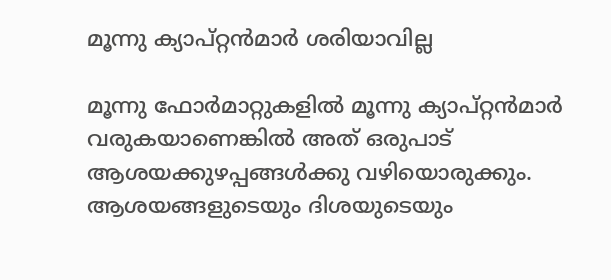മൂന്നു ക്യാപ്റ്റന്‍മാര്‍ ശരിയാവില്ല

മൂന്നു ഫോര്‍മാറ്റുകളില്‍ മൂന്നു ക്യാപ്റ്റന്‍മാര്‍ വരുകയാണെങ്കില്‍ അത് ഒരുപാട് ആശയക്കുഴപ്പങ്ങള്‍ക്കു വഴിയൊരുക്കും. ആശയങ്ങളുടെയും ദിശയുടെയും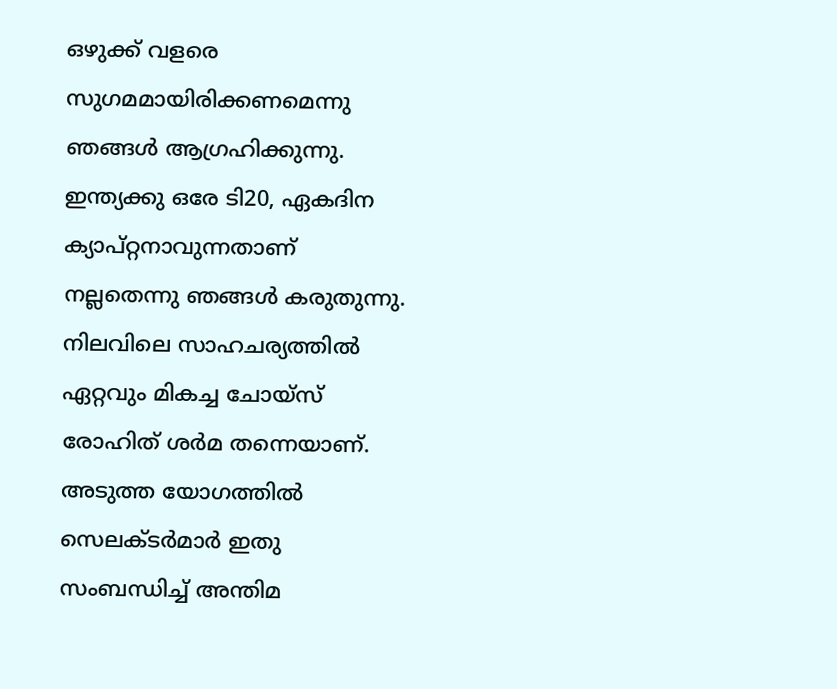ഒഴുക്ക് വളരെ സുഗമമായിരിക്കണമെന്നു ഞങ്ങള്‍ ആഗ്രഹിക്കുന്നു. ഇന്ത്യക്കു ഒരേ ടി20, ഏകദിന ക്യാപ്റ്റനാവുന്നതാണ് നല്ലതെന്നു ഞങ്ങള്‍ കരുതുന്നു. നിലവിലെ സാഹചര്യത്തില്‍ ഏറ്റവും മികച്ച ചോയ്‌സ് രോഹിത് ശര്‍മ തന്നെയാണ്. അടുത്ത യോഗത്തില്‍ സെലക്ടര്‍മാര്‍ ഇതു സംബന്ധിച്ച് അന്തിമ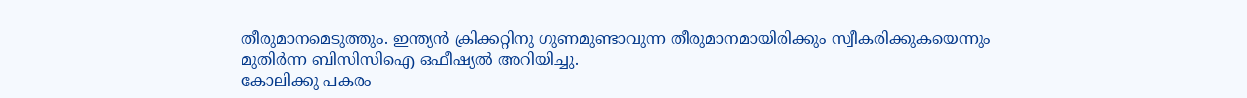തീരുമാനമെടുത്തും. ഇന്ത്യന്‍ ക്രിക്കറ്റിനു ഗുണമുണ്ടാവുന്ന തീരുമാനമായിരിക്കും സ്വീകരിക്കുകയെന്നും മുതിര്‍ന്ന ബിസിസിഐ ഒഫീഷ്യല്‍ അറിയിച്ചു.
കോലിക്കു പകരം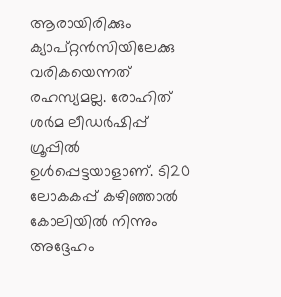ആരായിരിക്കും ക്യാപ്റ്റന്‍സിയിലേക്കു വരികയെന്നത് രഹസ്യമല്ല. രോഹിത് ശര്‍മ ലീഡര്‍ഷിപ്പ് ഗ്രൂപ്പില്‍ ഉള്‍പ്പെട്ടയാളാണ്. ടി20 ലോകകപ്പ് കഴിഞ്ഞാല്‍ കോലിയില്‍ നിന്നും അദ്ദേഹം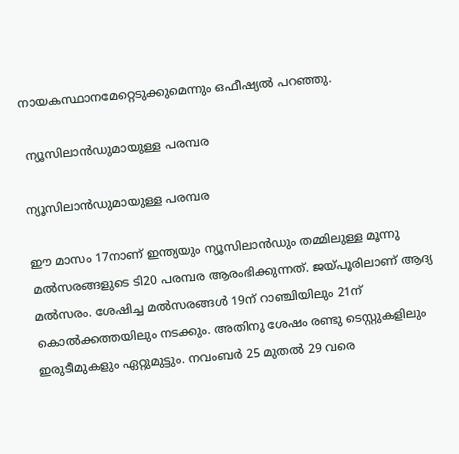നായകസ്ഥാനമേറ്റെടുക്കുമെന്നും ഒഫീഷ്യല്‍ പറഞ്ഞു.

 ന്യൂസിലാന്‍ഡുമായുള്ള പരമ്പര

ന്യൂസിലാന്‍ഡുമായുള്ള പരമ്പര

ഈ മാസം 17നാണ് ഇന്ത്യയും ന്യൂസിലാന്‍ഡും തമ്മിലുള്ള മൂന്നു മല്‍സരങ്ങളുടെ ടി20 പരമ്പര ആരംഭിക്കുന്നത്. ജയ്പൂരിലാണ് ആദ്യ മല്‍സരം. ശേഷിച്ച മല്‍സരങ്ങള്‍ 19ന് റാഞ്ചിയിലും 21ന് കൊല്‍ക്കത്തയിലും നടക്കും. അതിനു ശേഷം രണ്ടു ടെസ്റ്റുകളിലും ഇരുടീമുകളും ഏറ്റുമുട്ടും. നവംബര്‍ 25 മുതല്‍ 29 വരെ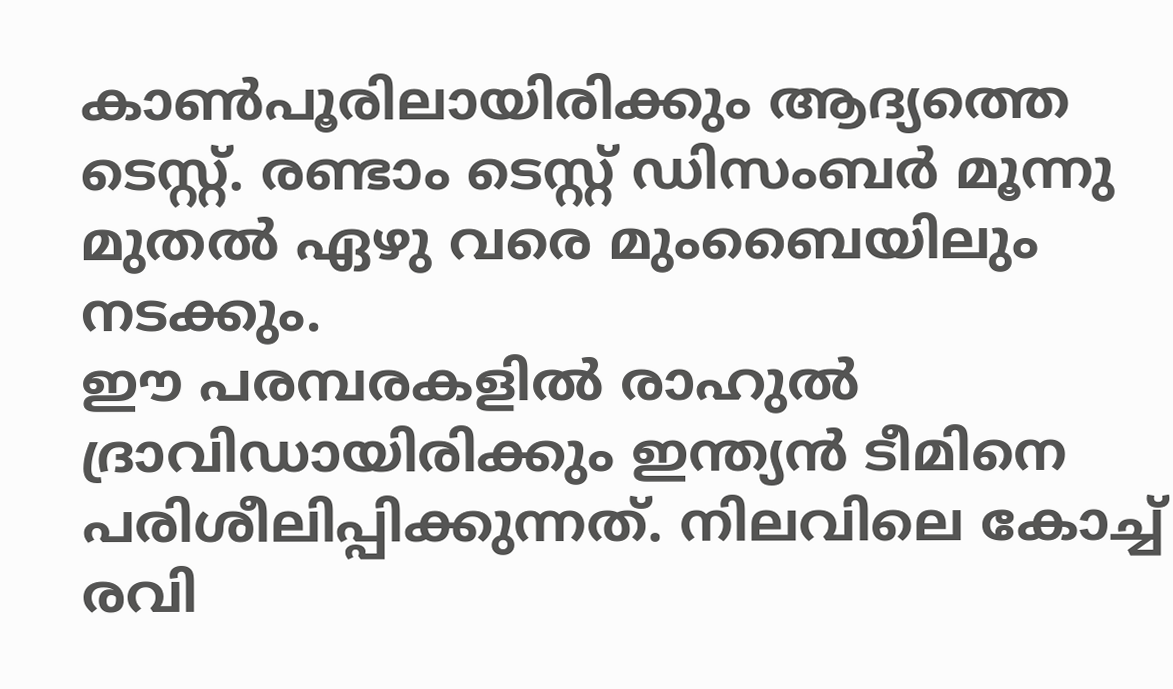കാണ്‍പൂരിലായിരിക്കും ആദ്യത്തെ ടെസ്റ്റ്. രണ്ടാം ടെസ്റ്റ് ഡിസംബര്‍ മൂന്നു മുതല്‍ ഏഴു വരെ മുംബൈയിലും നടക്കും.
ഈ പരമ്പരകളില്‍ രാഹുല്‍ ദ്രാവിഡായിരിക്കും ഇന്ത്യന്‍ ടീമിനെ പരിശീലിപ്പിക്കുന്നത്. നിലവിലെ കോച്ച് രവി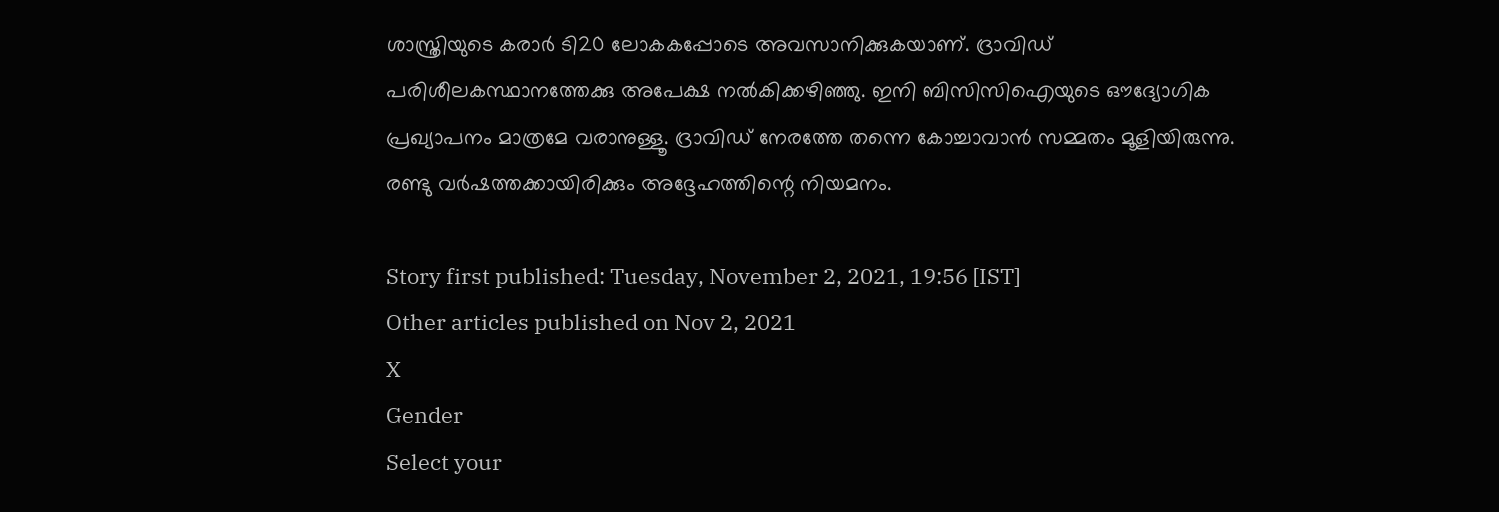ശാസ്ത്രിയുടെ കരാര്‍ ടി20 ലോകകപ്പോടെ അവസാനിക്കുകയാണ്. ദ്രാവിഡ് പരിശീലകസ്ഥാനത്തേക്കു അപേക്ഷ നല്‍കിക്കഴിഞ്ഞു. ഇനി ബിസിസിഐയുടെ ഔദ്യോഗിക പ്രഖ്യാപനം മാത്രമേ വരാനുള്ളൂ. ദ്രാവിഡ് നേരത്തേ തന്നെ കോച്ചാവാന്‍ സമ്മതം മൂളിയിരുന്നു. രണ്ടു വര്‍ഷത്തക്കായിരിക്കും അദ്ദേഹത്തിന്റെ നിയമനം.

Story first published: Tuesday, November 2, 2021, 19:56 [IST]
Other articles published on Nov 2, 2021
X
Gender
Select your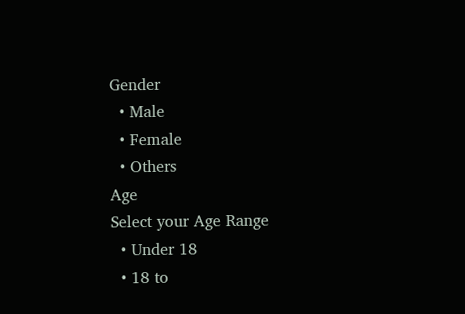Gender
  • Male
  • Female
  • Others
Age
Select your Age Range
  • Under 18
  • 18 to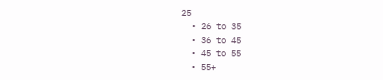25
  • 26 to 35
  • 36 to 45
  • 45 to 55
  • 55+